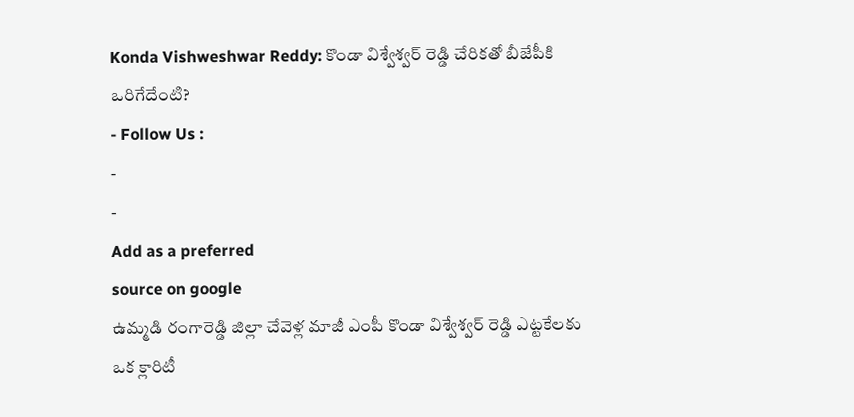Konda Vishweshwar Reddy: కొండా విశ్వేశ్వర్ రెడ్డి చేరికతో బీజేపీకి ఒరిగేదేంటి?
- Follow Us :
-
-
Add as a preferred
source on google
ఉమ్మడి రంగారెడ్డి జిల్లా చేవెళ్ల మాజీ ఎంపీ కొండా విశ్వేశ్వర్ రెడ్డి ఎట్టకేలకు ఒక క్లారిటీ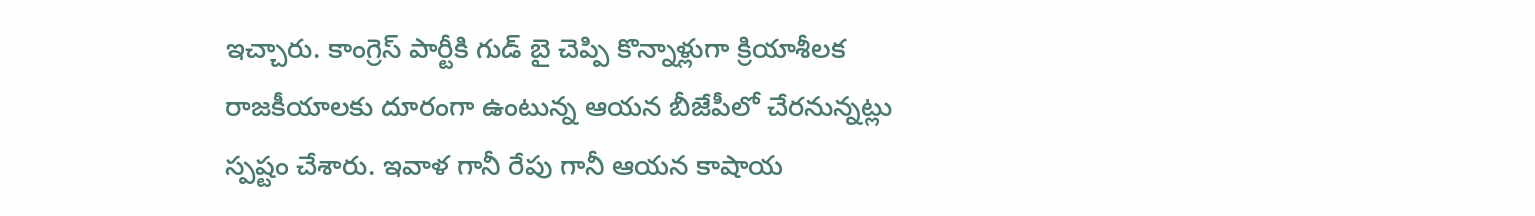ఇచ్చారు. కాంగ్రెస్ పార్టీకి గుడ్ బై చెప్పి కొన్నాళ్లుగా క్రియాశీలక రాజకీయాలకు దూరంగా ఉంటున్న ఆయన బీజేపీలో చేరనున్నట్లు స్పష్టం చేశారు. ఇవాళ గానీ రేపు గానీ ఆయన కాషాయ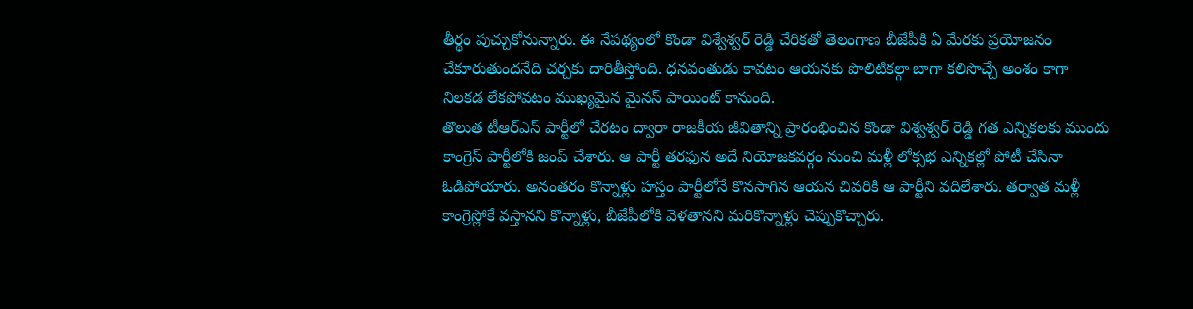తీర్థం పుచ్చుకోనున్నారు. ఈ నేపథ్యంలో కొండా విశ్వేశ్వర్ రెడ్డి చేరికతో తెలంగాణ బీజేపీకి ఏ మేరకు ప్రయోజనం చేకూరుతుందనేది చర్చకు దారితీస్తోంది. ధనవంతుడు కావటం ఆయనకు పొలిటికల్గా బాగా కలిసొచ్చే అంశం కాగా నిలకడ లేకపోవటం ముఖ్యమైన మైనస్ పాయింట్ కానుంది.
తొలుత టీఆర్ఎస్ పార్టీలో చేరటం ద్వారా రాజకీయ జీవితాన్ని ప్రారంభించిన కొండా విశ్వశ్వర్ రెడ్డి గత ఎన్నికలకు ముందు కాంగ్రెస్ పార్టీలోకి జంప్ చేశారు. ఆ పార్టీ తరఫున అదే నియోజకవర్గం నుంచి మళ్లీ లోక్సభ ఎన్నికల్లో పోటీ చేసినా ఓడిపోయారు. అనంతరం కొన్నాళ్లు హస్తం పార్టీలోనే కొనసాగిన ఆయన చివరికి ఆ పార్టీని వదిలేశారు. తర్వాత మళ్లీ కాంగ్రెస్లోకే వస్తానని కొన్నాళ్లు, బీజేపీలోకి వెళతానని మరికొన్నాళ్లు చెప్పుకొచ్చారు.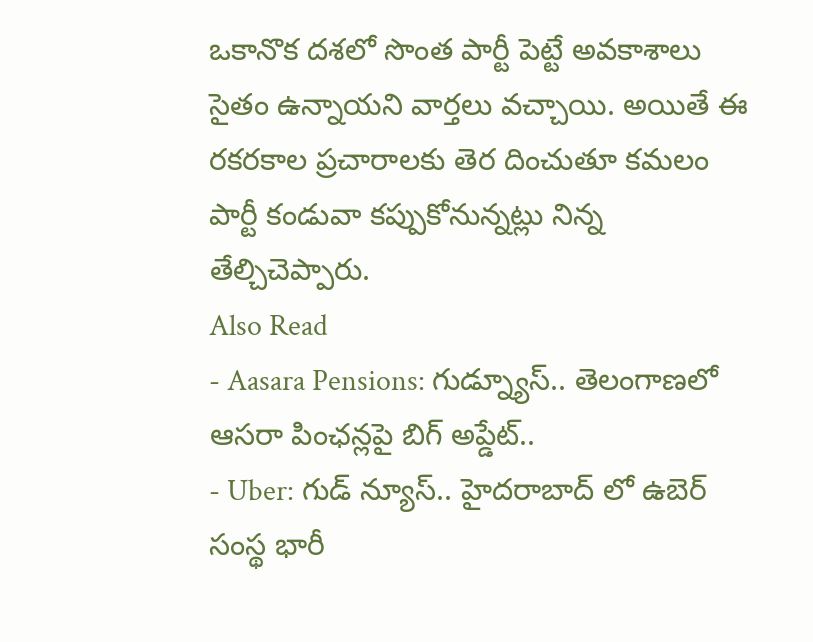ఒకానొక దశలో సొంత పార్టీ పెట్టే అవకాశాలు సైతం ఉన్నాయని వార్తలు వచ్చాయి. అయితే ఈ రకరకాల ప్రచారాలకు తెర దించుతూ కమలం పార్టీ కండువా కప్పుకోనున్నట్లు నిన్న తేల్చిచెప్పారు.
Also Read
- Aasara Pensions: గుడ్న్యూస్.. తెలంగాణలో ఆసరా పింఛన్లపై బిగ్ అప్డేట్..
- Uber: గుడ్ న్యూస్.. హైదరాబాద్ లో ఉబెర్ సంస్థ భారీ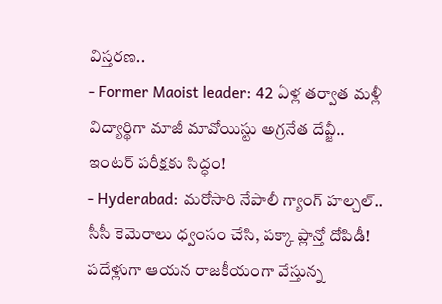విస్తరణ..
- Former Maoist leader: 42 ఏళ్ల తర్వాత మళ్లీ విద్యార్థిగా మాజీ మావోయిస్టు అగ్రనేత దేవ్జీ.. ఇంటర్ పరీక్షకు సిద్ధం!
- Hyderabad: మరోసారి నేపాలీ గ్యాంగ్ హల్చల్.. సీసీ కెమెరాలు ధ్వంసం చేసి, పక్కా ప్లాన్తో దోపిడీ!
పదేళ్లుగా ఆయన రాజకీయంగా వేస్తున్న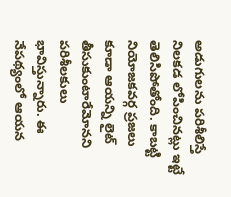అడుగులను పరిశీలిస్తే నిలకడ లోపించినట్లు ఇట్టే తెలిసిపోతోంది. కాబట్టి నియోజకవర్గ ప్రజలు కూడా ఆయన్ని లైట్ తీసుకుంటారేమోనని పరిశీలకులు భావిస్తున్నారు. ఈ నేపథ్యంలో ఆయన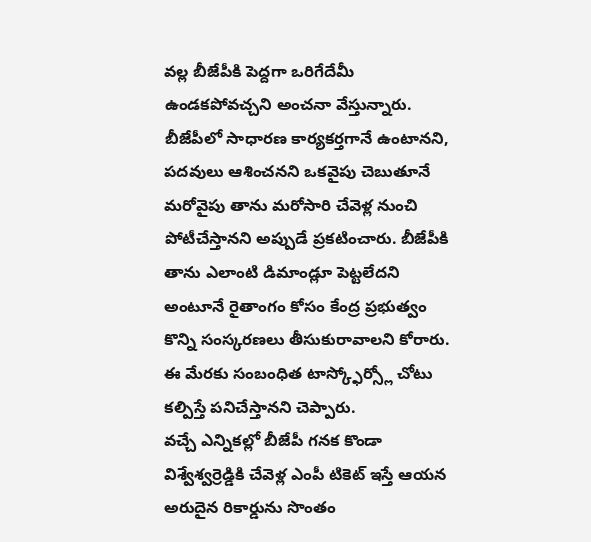వల్ల బీజేపీకి పెద్దగా ఒరిగేదేమీ ఉండకపోవచ్చని అంచనా వేస్తున్నారు. బీజేపీలో సాధారణ కార్యకర్తగానే ఉంటానని, పదవులు ఆశించనని ఒకవైపు చెబుతూనే మరోవైపు తాను మరోసారి చేవెళ్ల నుంచి పోటీచేస్తానని అప్పుడే ప్రకటించారు. బీజేపీకి తాను ఎలాంటి డిమాండ్లూ పెట్టలేదని అంటూనే రైతాంగం కోసం కేంద్ర ప్రభుత్వం కొన్ని సంస్కరణలు తీసుకురావాలని కోరారు. ఈ మేరకు సంబంధిత టాస్క్ఫోర్స్లో చోటు కల్పిస్తే పనిచేస్తానని చెప్పారు.
వచ్చే ఎన్నికల్లో బీజేపీ గనక కొండా విశ్వేశ్వర్రెడ్డికి చేవెళ్ల ఎంపీ టికెట్ ఇస్తే ఆయన అరుదైన రికార్డును సొంతం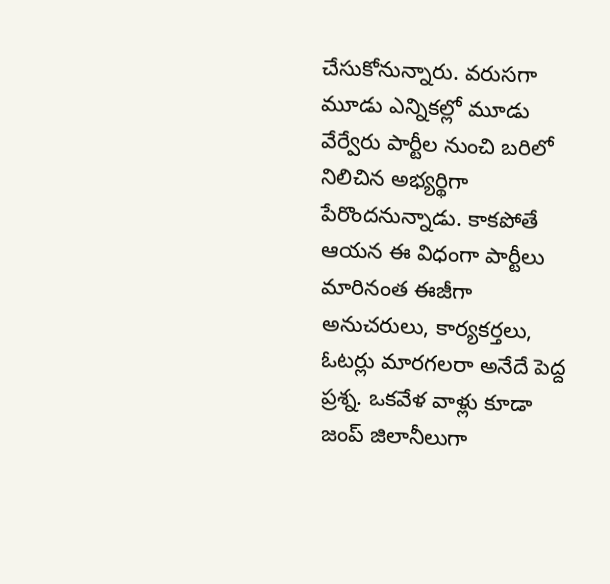చేసుకోనున్నారు. వరుసగా మూడు ఎన్నికల్లో మూడు వేర్వేరు పార్టీల నుంచి బరిలో నిలిచిన అభ్యర్థిగా పేరొందనున్నాడు. కాకపోతే ఆయన ఈ విధంగా పార్టీలు మారినంత ఈజీగా అనుచరులు, కార్యకర్తలు, ఓటర్లు మారగలరా అనేదే పెద్ద ప్రశ్న. ఒకవేళ వాళ్లు కూడా జంప్ జిలానీలుగా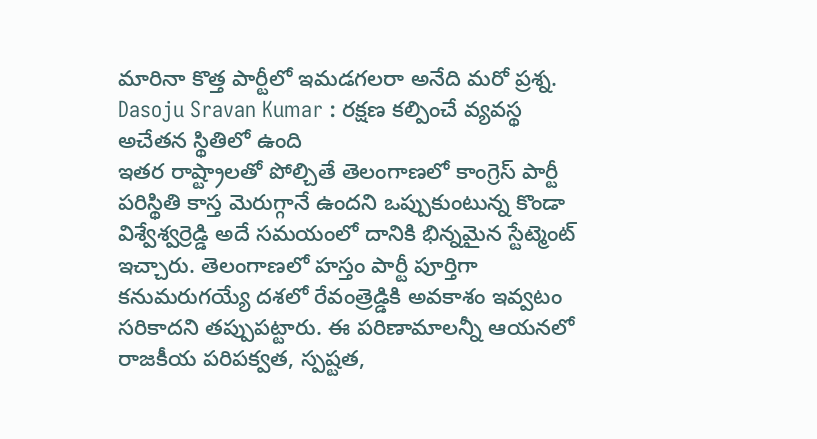మారినా కొత్త పార్టీలో ఇమడగలరా అనేది మరో ప్రశ్న.
Dasoju Sravan Kumar : రక్షణ కల్పించే వ్యవస్థ అచేతన స్థితిలో ఉంది
ఇతర రాష్ట్రాలతో పోల్చితే తెలంగాణలో కాంగ్రెస్ పార్టీ పరిస్థితి కాస్త మెరుగ్గానే ఉందని ఒప్పుకుంటున్న కొండా విశ్వేశ్వర్రెడ్డి అదే సమయంలో దానికి భిన్నమైన స్టేట్మెంట్ ఇచ్చారు. తెలంగాణలో హస్తం పార్టీ పూర్తిగా కనుమరుగయ్యే దశలో రేవంత్రెడ్డికి అవకాశం ఇవ్వటం సరికాదని తప్పుపట్టారు. ఈ పరిణామాలన్నీ ఆయనలో రాజకీయ పరిపక్వత, స్పష్టత,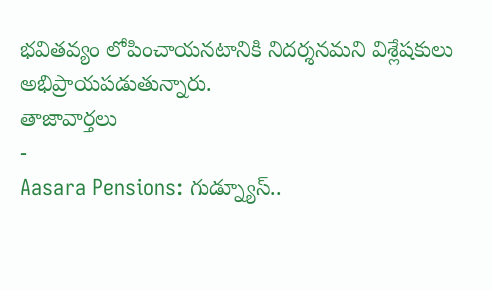భవితవ్యం లోపించాయనటానికి నిదర్శనమని విశ్లేషకులు అభిప్రాయపడుతున్నారు.
తాజావార్తలు
-
Aasara Pensions: గుడ్న్యూస్..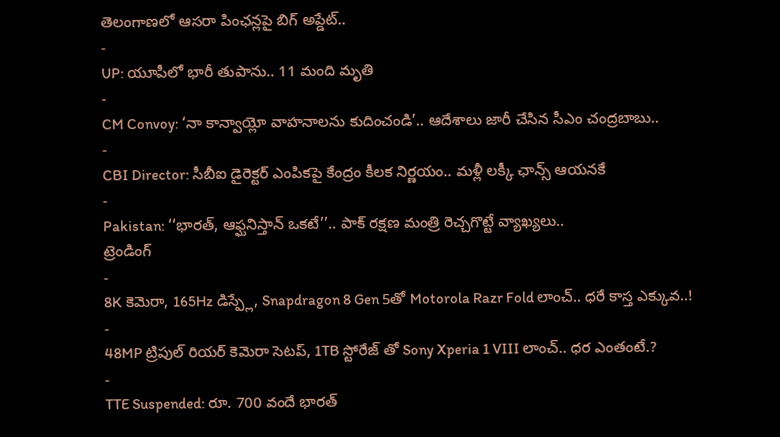తెలంగాణలో ఆసరా పింఛన్లపై బిగ్ అప్డేట్..
-
UP: యూపీలో భారీ తుపాను.. 11 మంది మృతి
-
CM Convoy: ‘నా కాన్వాయ్లో వాహనాలను కుదించండి’.. ఆదేశాలు జారీ చేసిన సీఎం చంద్రబాబు..
-
CBI Director: సీబీఐ డైరెక్టర్ ఎంపికపై కేంద్రం కీలక నిర్ణయం.. మళ్లీ లక్కీ ఛాన్స్ ఆయనకే
-
Pakistan: ‘‘భారత్, ఆఫ్ఘనిస్తాన్ ఒకటే’’.. పాక్ రక్షణ మంత్రి రెచ్చగొట్టే వ్యాఖ్యలు..
ట్రెండింగ్
-
8K కెమెరా, 165Hz డిస్ప్లే, Snapdragon 8 Gen 5తో Motorola Razr Fold లాంచ్.. ధరే కాస్త ఎక్కువ..!
-
48MP ట్రిపుల్ రియర్ కెమెరా సెటప్, 1TB స్టోరేజ్ తో Sony Xperia 1 VIII లాంచ్.. ధర ఎంతంటే.?
-
TTE Suspended: రూ. 700 వందే భారత్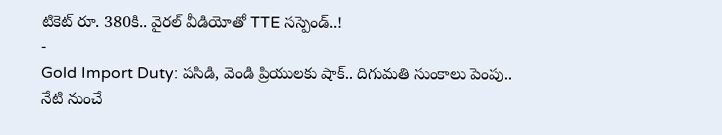టికెట్ రూ. 380కి.. వైరల్ వీడియోతో TTE సస్పెండ్..!
-
Gold Import Duty: పసిడి, వెండి ప్రియులకు షాక్.. దిగుమతి సుంకాలు పెంపు.. నేటి నుంచే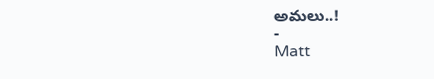అమలు..!
-
Matt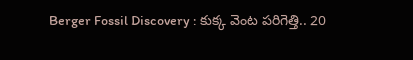Berger Fossil Discovery : కుక్క వెంట పరిగెత్తి.. 20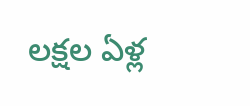లక్షల ఏళ్ల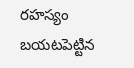రహస్యం బయటపెట్టిన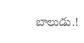బాలుడు.!